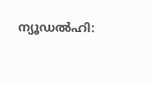ന്യൂഡൽഹി: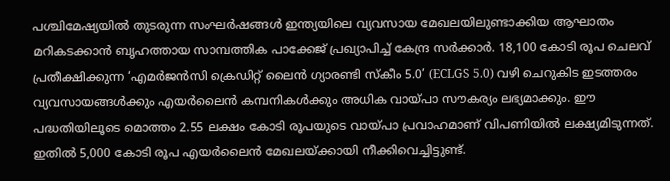പശ്ചിമേഷ്യയിൽ തുടരുന്ന സംഘർഷങ്ങൾ ഇന്ത്യയിലെ വ്യവസായ മേഖലയിലുണ്ടാക്കിയ ആഘാതം മറികടക്കാൻ ബൃഹത്തായ സാമ്പത്തിക പാക്കേജ് പ്രഖ്യാപിച്ച് കേന്ദ്ര സർക്കാർ. 18,100 കോടി രൂപ ചെലവ് പ്രതീക്ഷിക്കുന്ന ‘എമർജൻസി ക്രെഡിറ്റ് ലൈൻ ഗ്യാരണ്ടി സ്കീം 5.0’ (ECLGS 5.0) വഴി ചെറുകിട ഇടത്തരം വ്യവസായങ്ങൾക്കും എയർലൈൻ കമ്പനികൾക്കും അധിക വായ്പാ സൗകര്യം ലഭ്യമാക്കും. ഈ പദ്ധതിയിലൂടെ മൊത്തം 2.55 ലക്ഷം കോടി രൂപയുടെ വായ്പാ പ്രവാഹമാണ് വിപണിയിൽ ലക്ഷ്യമിടുന്നത്. ഇതിൽ 5,000 കോടി രൂപ എയർലൈൻ മേഖലയ്ക്കായി നീക്കിവെച്ചിട്ടുണ്ട്.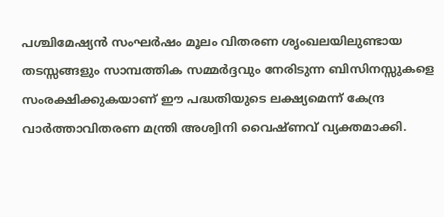പശ്ചിമേഷ്യൻ സംഘർഷം മൂലം വിതരണ ശൃംഖലയിലുണ്ടായ തടസ്സങ്ങളും സാമ്പത്തിക സമ്മർദ്ദവും നേരിടുന്ന ബിസിനസ്സുകളെ സംരക്ഷിക്കുകയാണ് ഈ പദ്ധതിയുടെ ലക്ഷ്യമെന്ന് കേന്ദ്ര വാർത്താവിതരണ മന്ത്രി അശ്വിനി വൈഷ്ണവ് വ്യക്തമാക്കി.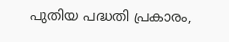പുതിയ പദ്ധതി പ്രകാരം,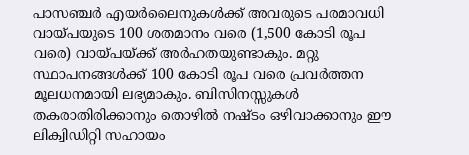പാസഞ്ചർ എയർലൈനുകൾക്ക് അവരുടെ പരമാവധി വായ്പയുടെ 100 ശതമാനം വരെ (1,500 കോടി രൂപ വരെ) വായ്പയ്ക്ക് അർഹതയുണ്ടാകും. മറ്റു സ്ഥാപനങ്ങൾക്ക് 100 കോടി രൂപ വരെ പ്രവർത്തന മൂലധനമായി ലഭ്യമാകും. ബിസിനസ്സുകൾ തകരാതിരിക്കാനും തൊഴിൽ നഷ്ടം ഒഴിവാക്കാനും ഈ ലിക്വിഡിറ്റി സഹായം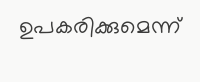ഉപകരിക്കുമെന്ന്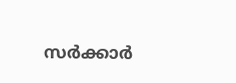സർക്കാർ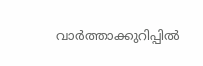വാർത്താക്കുറിപ്പിൽ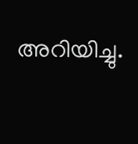അറിയിച്ചു.